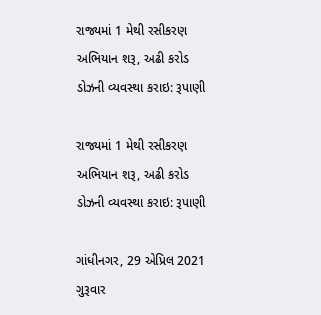રાજ્યમાં 1 મેથી રસીકરણ અભિયાન શરૂ, અઢી કરોડ ડોઝની વ્યવસ્થા કરાઇ: રૂપાણી

રાજ્યમાં 1 મેથી રસીકરણ અભિયાન શરૂ, અઢી કરોડ ડોઝની વ્યવસ્થા કરાઇ: રૂપાણી

ગાંધીનગર, 29 એપ્રિલ 2021 ગુરૂવાર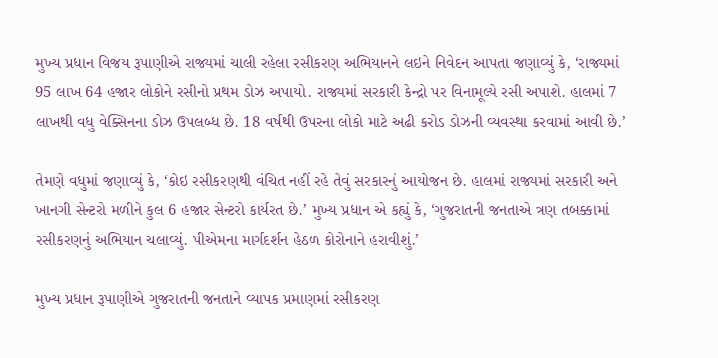મુખ્ય પ્રધાન વિજય રૂપાણીએ રાજ્યમાં ચાલી રહેલા રસીકરણ અભિયાનને લઇને નિવેદન આપતા જણાવ્યું કે, ‘રાજ્યમાં 95 લાખ 64 હજાર લોકોને રસીનો પ્રથમ ડોઝ અપાયો. રાજ્યમાં સરકારી કેન્દ્રો પર વિનામૂલ્યે રસી અપાશે. હાલમાં 7 લાખથી વધુ વેક્સિનના ડોઝ ઉપલબ્ધ છે. 18 વર્ષથી ઉપરના લોકો માટે અઢી કરોડ ડોઝની વ્યવસ્થા કરવામાં આવી છે.’

તેમણે વધુમાં જણાવ્યું કે, ‘કોઇ રસીકરણથી વંચિત નહીં રહે તેવું સરકારનું આયોજન છે. હાલમાં રાજ્યમાં સરકારી અને ખાનગી સેન્ટરો મળીને કુલ 6 હજાર સેન્ટરો કાર્યરત છે.’ મુખ્ય પ્રધાન એ કહ્યું કે, ‘ગુજરાતની જનતાએ ત્રણ તબક્કામાં રસીકરણનું અભિયાન ચલાવ્યું. પીએમના માર્ગદર્શન હેઠળ કોરોનાને હરાવીશું.’

મુખ્ય પ્રધાન રૂપાણીએ ગુજરાતની જનતાને વ્યાપક પ્રમાણમાં રસીકરણ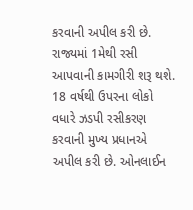કરવાની અપીલ કરી છે. રાજ્યમાં 1મેથી રસી આપવાની કામગીરી શરૂ થશે. 18 વર્ષથી ઉપરના લોકો વધારે ઝડપી રસીકરણ કરવાની મુખ્ય પ્રધાનએ અપીલ કરી છે. ઓનલાઈન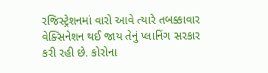રજિસ્ટ્રેશનમાં વારો આવે ત્યારે તબક્કાવાર વેક્સિનેશન થઈ જાય તેનું પ્લાનિંગ સરકાર કરી રહી છે. કોરોના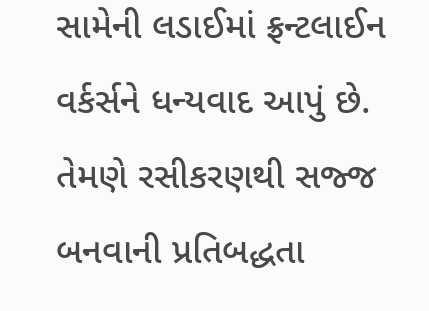સામેની લડાઈમાં ફ્રન્ટલાઈન વર્કર્સને ધન્યવાદ આપું છે. તેમણે રસીકરણથી સજ્જ બનવાની પ્રતિબદ્ધતા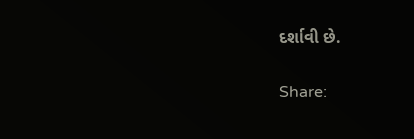દર્શાવી છે.

Share: